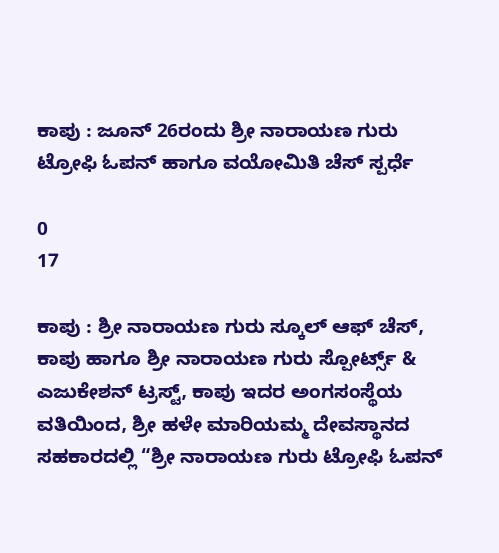ಕಾಪು : ಜೂನ್ 26ರಂದು ಶ್ರೀ ನಾರಾಯಣ ಗುರು ಟ್ರೋಫಿ ಓಪನ್ ಹಾಗೂ ವಯೋಮಿತಿ ಚೆಸ್ ಸ್ಪರ್ಧೆ

0
17

ಕಾಪು : ಶ್ರೀ ನಾರಾಯಣ ಗುರು ಸ್ಕೂಲ್ ಆಫ್ ಚೆಸ್, ಕಾಪು ಹಾಗೂ ಶ್ರೀ ನಾರಾಯಣ ಗುರು ಸ್ಪೋರ್ಟ್ಸ್ & ಎಜುಕೇಶನ್ ಟ್ರಸ್ಟ್, ಕಾಪು ಇದರ ಅಂಗಸಂಸ್ಥೆಯ ವತಿಯಿಂದ, ಶ್ರೀ ಹಳೇ ಮಾರಿಯಮ್ಮ ದೇವಸ್ಥಾನದ ಸಹಕಾರದಲ್ಲಿ “ಶ್ರೀ ನಾರಾಯಣ ಗುರು ಟ್ರೋಫಿ ಓಪನ್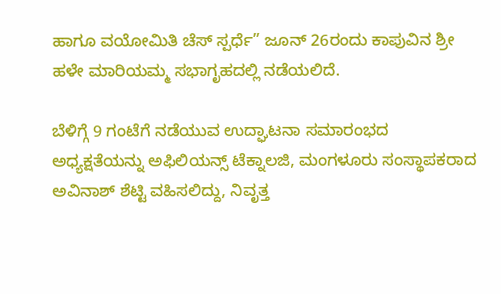ಹಾಗೂ ವಯೋಮಿತಿ ಚೆಸ್ ಸ್ಪರ್ಧೆ” ಜೂನ್ 26ರಂದು ಕಾಪುವಿನ ಶ್ರೀ ಹಳೇ ಮಾರಿಯಮ್ಮ ಸಭಾಗೃಹದಲ್ಲಿ ನಡೆಯಲಿದೆ.

ಬೆಳಿಗ್ಗೆ 9 ಗಂಟೆಗೆ ನಡೆಯುವ ಉದ್ಘಾಟನಾ ಸಮಾರಂಭದ ಅಧ್ಯಕ್ಷತೆಯನ್ನು ಅಫಿಲಿಯನ್ಸ್ ಟೆಕ್ನಾಲಜಿ, ಮಂಗಳೂರು ಸಂಸ್ಥಾಪಕರಾದ ಅವಿನಾಶ್ ಶೆಟ್ಟಿ ವಹಿಸಲಿದ್ದು, ನಿವೃತ್ತ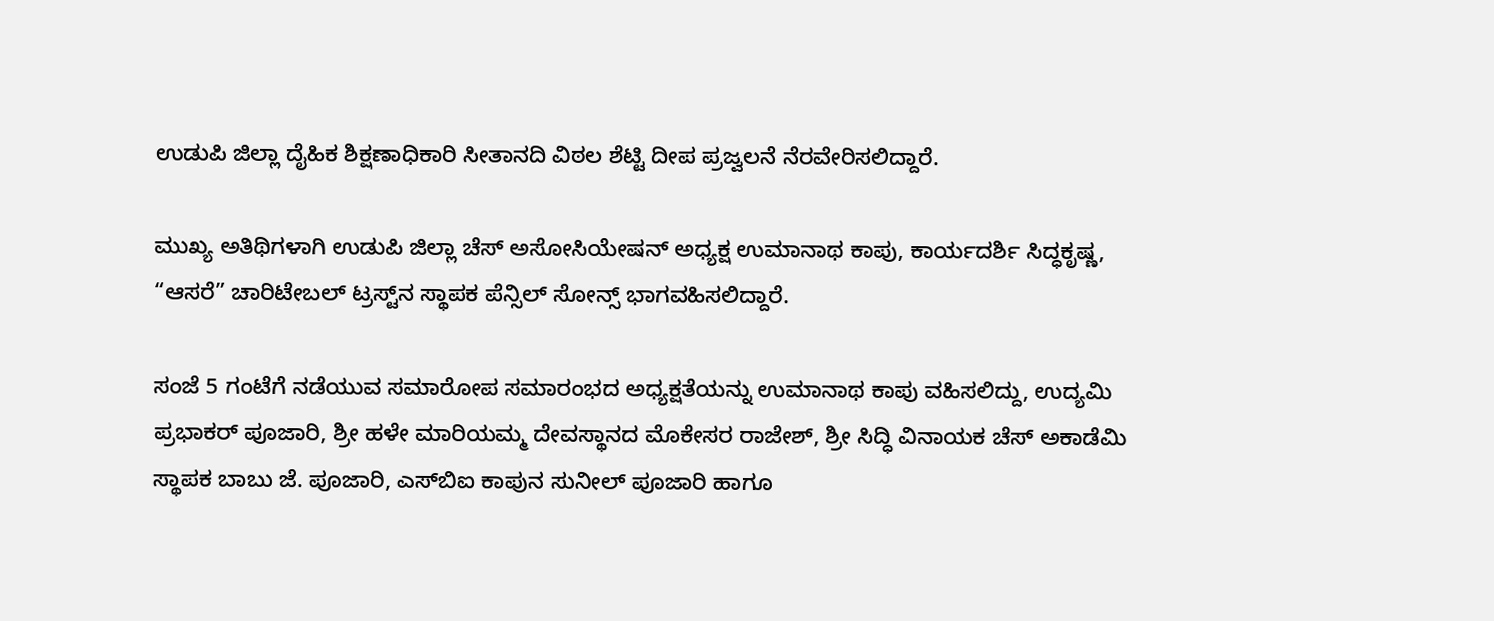ಉಡುಪಿ ಜಿಲ್ಲಾ ದೈಹಿಕ ಶಿಕ್ಷಣಾಧಿಕಾರಿ ಸೀತಾನದಿ ವಿಠಲ ಶೆಟ್ಟಿ ದೀಪ ಪ್ರಜ್ವಲನೆ ನೆರವೇರಿಸಲಿದ್ದಾರೆ.

ಮುಖ್ಯ ಅತಿಥಿಗಳಾಗಿ ಉಡುಪಿ ಜಿಲ್ಲಾ ಚೆಸ್ ಅಸೋಸಿಯೇಷನ್ ಅಧ್ಯಕ್ಷ ಉಮಾನಾಥ ಕಾಪು, ಕಾರ್ಯದರ್ಶಿ ಸಿದ್ಧಕೃಷ್ಣ, “ಆಸರೆ” ಚಾರಿಟೇಬಲ್ ಟ್ರಸ್ಟ್‌ನ ಸ್ಥಾಪಕ ಪೆನ್ಸಿಲ್ ಸೋನ್ಸ್ ಭಾಗವಹಿಸಲಿದ್ದಾರೆ.

ಸಂಜೆ 5 ಗಂಟೆಗೆ ನಡೆಯುವ ಸಮಾರೋಪ ಸಮಾರಂಭದ ಅಧ್ಯಕ್ಷತೆಯನ್ನು ಉಮಾನಾಥ ಕಾಪು ವಹಿಸಲಿದ್ದು, ಉದ್ಯಮಿ ಪ್ರಭಾಕರ್ ಪೂಜಾರಿ, ಶ್ರೀ ಹಳೇ ಮಾರಿಯಮ್ಮ ದೇವಸ್ಥಾನದ ಮೊಕೇಸರ ರಾಜೇಶ್, ಶ್ರೀ ಸಿದ್ಧಿ ವಿನಾಯಕ ಚೆಸ್ ಅಕಾಡೆಮಿ ಸ್ಥಾಪಕ ಬಾಬು ಜೆ. ಪೂಜಾರಿ, ಎಸ್‌ಬಿಐ ಕಾಪುನ ಸುನೀಲ್ ಪೂಜಾರಿ ಹಾಗೂ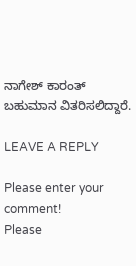ನಾಗೇಶ್ ಕಾರಂತ್ ಬಹುಮಾನ ವಿತರಿಸಲಿದ್ದಾರೆ.

LEAVE A REPLY

Please enter your comment!
Please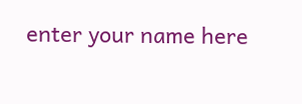enter your name here